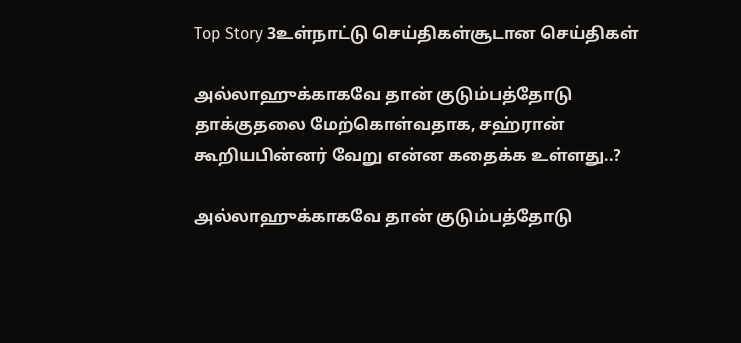Top Story 3உள்நாட்டு செய்திகள்சூடான செய்திகள்

அல்லாஹுக்காகவே தான் குடும்பத்தோடு தாக்குதலை மேற்கொள்வதாக, சஹ்ரான் கூறியபின்னர் வேறு என்ன கதைக்க உள்ளது..?

அல்லாஹுக்காகவே தான் குடும்பத்தோடு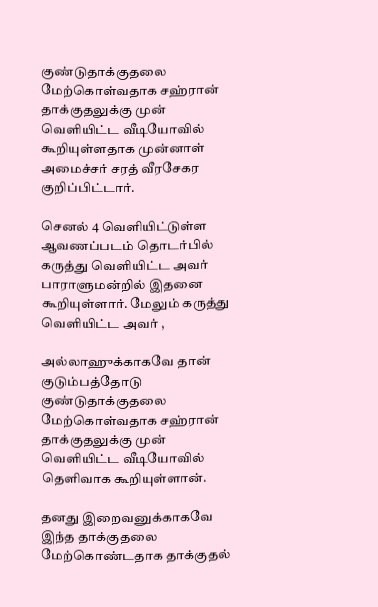குண்டுதாக்குதலை மேற்கொள்வதாக சஹ்ரான் தாக்குதலுக்கு முன் வெளியிட்ட வீடியோவில் கூறியுள்ளதாக முன்னாள் அமைச்சர் சரத் வீரசேகர குறிப்பிட்டார்.

செனல் 4 வெளியிட்டுள்ள ஆவணப்படம் தொடர்பில் கருத்து வெளியிட்ட அவர் பாராளுமன்றில் இதனை கூறியுள்ளார். மேலும் கருத்து வெளியிட்ட அவர் ,

அல்லாஹுக்காகவே தான் குடும்பத்தோடு குண்டுதாக்குதலை மேற்கொள்வதாக சஹ்ரான் தாக்குதலுக்கு முன் வெளியிட்ட வீடியோவில் தெளிவாக கூறியுள்ளான்.

தனது இறைவனுக்காகவே இந்த தாக்குதலை மேற்கொண்டதாக தாக்குதல்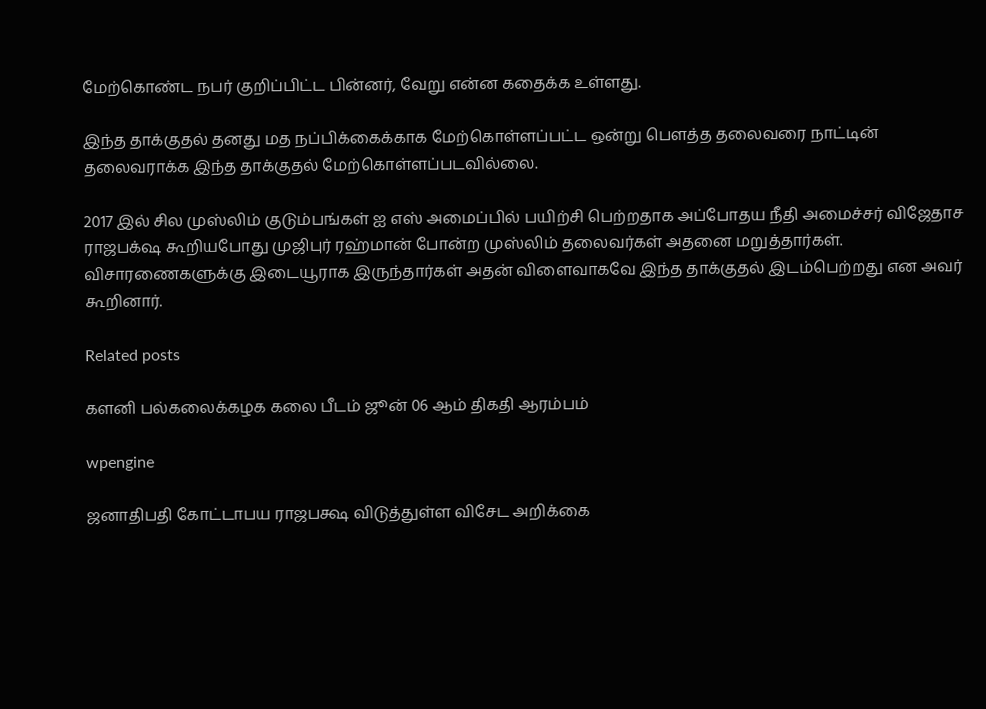மேற்கொண்ட நபர் குறிப்பிட்ட பின்னர், வேறு என்ன கதைக்க உள்ளது.

இந்த தாக்குதல் தனது மத நப்பிக்கைக்காக மேற்கொள்ளப்பட்ட ஒன்று பௌத்த தலைவரை நாட்டின் தலைவராக்க இந்த தாக்குதல் மேற்கொள்ளப்படவில்லை.

2017 இல் சில முஸ்லிம் குடும்பங்கள் ஐ எஸ் அமைப்பில் பயிற்சி பெற்றதாக அப்போதய நீதி அமைச்சர் விஜேதாச ராஜபக்‌ஷ கூறியபோது முஜிபுர் ரஹ்மான் போன்ற முஸ்லிம் தலைவர்கள் அதனை மறுத்தார்கள். விசாரணைகளுக்கு இடையூராக இருந்தார்கள் அதன் விளைவாகவே இந்த தாக்குதல் இடம்பெற்றது என அவர் கூறினார்.

Related posts

களனி பல்கலைக்கழக கலை பீடம் ஜூன் 06 ஆம் திகதி ஆரம்பம்

wpengine

ஜனாதிபதி கோட்டாபய ராஜபக்ஷ விடுத்துள்ள விசேட அறிக்கை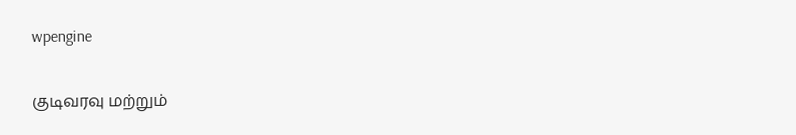wpengine

குடிவரவு மற்றும்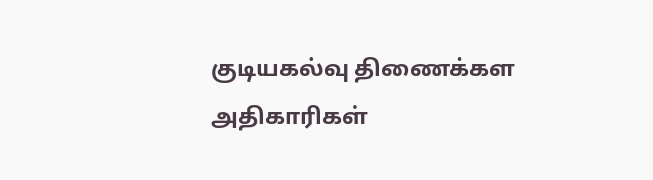குடியகல்வு திணைக்கள அதிகாரிகள்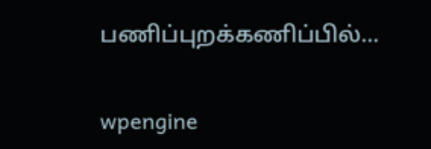பணிப்புறக்கணிப்பில்…

wpengine